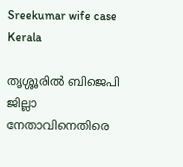Sreekumar wife case
Kerala

തൃശ്ശൂരിൽ ബിജെപി ജില്ലാ നേതാവിനെതിരെ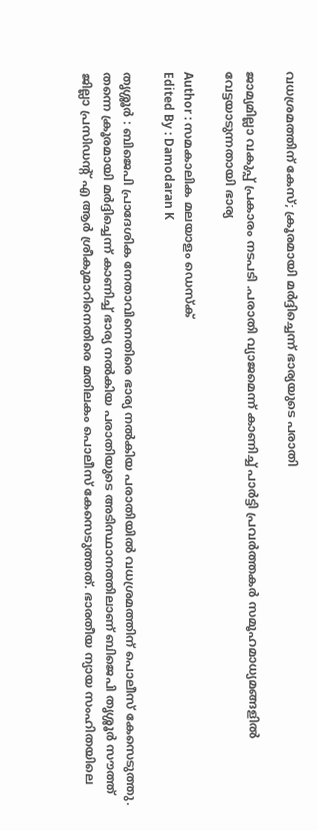വധശ്രമത്തിന് കേസ്; ക്രൂരമായി മർദ്ദിച്ചെന്ന് ഭാര്യയുടെ പരാതി

ജാമ്യമില്ലാ വകുപ്പ് പ്രകാരം നടപടി .പരാതി വ്യാജമെന്ന് കാണിച്ച് പാർട്ടി പ്രവർത്തകർ സമൂഹമാധ്യമങ്ങളിൽ വേട്ടയാടുന്നതായി ഭാര്യ

Author : സമകാലിക മലയാളം ഡെസ്ക്
Edited By : Damodaran K

തൃശ്ശൂർ : ബിജെപി പ്രാദേശിക നേതാവിനെതിരെ ഭാര്യ നൽകിയ പരാതിയിൽ വധശ്രമത്തിന് പൊലീസ് കേസെടുത്തു. തന്നെ ക്രൂരമായി മർദ്ദിച്ചെന്ന് കാണിച്ച് ഭാര്യ നൽകിയ പരാതിയുടെ അടിസ്ഥാനത്തിലാണ് ബിജെപി തൃശ്ശൂർ സൗത്ത് ജില്ലാ പ്രസിഡന്റ് എ ആർ ശ്രീകുമാറിനെതിരെ മതിലകം പൊലീസ് കേസെടുത്തത്. ഭാരതീയ ന്യായ സംഹിതയിലെ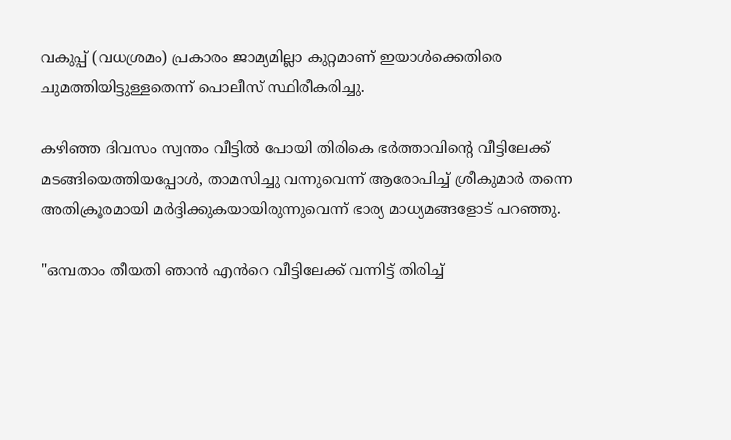വകുപ്പ് (വധശ്രമം) പ്രകാരം ജാമ്യമില്ലാ കുറ്റമാണ് ഇയാൾക്കെതിരെ ചുമത്തിയിട്ടുള്ളതെന്ന് പൊലീസ് സ്ഥിരീകരിച്ചു.

കഴിഞ്ഞ ദിവസം സ്വന്തം വീട്ടിൽ പോയി തിരികെ ഭർത്താവിന്റെ വീട്ടിലേക്ക് മടങ്ങിയെത്തിയപ്പോൾ, താമസിച്ചു വന്നുവെന്ന് ആരോപിച്ച് ശ്രീകുമാർ തന്നെ അതിക്രൂരമായി മർദ്ദിക്കുകയായിരുന്നുവെന്ന് ഭാര്യ മാധ്യമങ്ങളോട് പറഞ്ഞു.

"ഒമ്പതാം തീയതി ഞാൻ എൻറെ വീട്ടിലേക്ക് വന്നിട്ട് തിരിച്ച്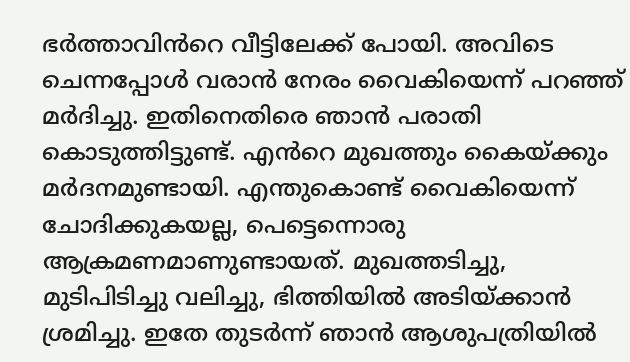ഭര്‍ത്താവിൻറെ വീട്ടിലേക്ക് പോയി. അവിടെ ചെന്നപ്പോള്‍ വരാൻ നേരം വൈകിയെന്ന് പറഞ്ഞ് മര്‍ദിച്ചു. ഇതിനെതിരെ ഞാൻ പരാതി കൊടുത്തിട്ടുണ്ട്. എൻറെ മുഖത്തും കൈയ്ക്കും മര്‍ദനമുണ്ടായി. എന്തുകൊണ്ട് വൈകിയെന്ന് ചോദിക്കുകയല്ല, പെട്ടെന്നൊരു ആക്രമണമാണുണ്ടായത്. മുഖത്തടിച്ചു, മുടിപിടിച്ചു വലിച്ചു, ഭിത്തിയിൽ അടിയ്ക്കാൻ ശ്രമിച്ചു. ഇതേ തുടര്‍ന്ന് ഞാൻ ആശുപത്രിയിൽ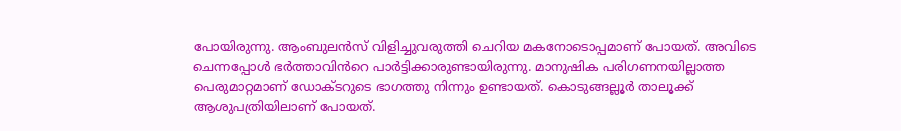പോയിരുന്നു. ആംബുലൻസ് വിളിച്ചുവരുത്തി ചെറിയ മകനോടൊപ്പമാണ് പോയത്. അവിടെ ചെന്നപ്പോള്‍ ഭര്‍ത്താവിൻറെ പാര്‍ട്ടിക്കാരുണ്ടായിരുന്നു. മാനുഷിക പരിഗണനയില്ലാത്ത പെരുമാറ്റമാണ് ഡോക്ടറുടെ ഭാഗത്തു നിന്നും ഉണ്ടായത്. കൊടുങ്ങല്ലൂര്‍ താലൂക്ക് ആശുപത്രിയിലാണ് പോയത്.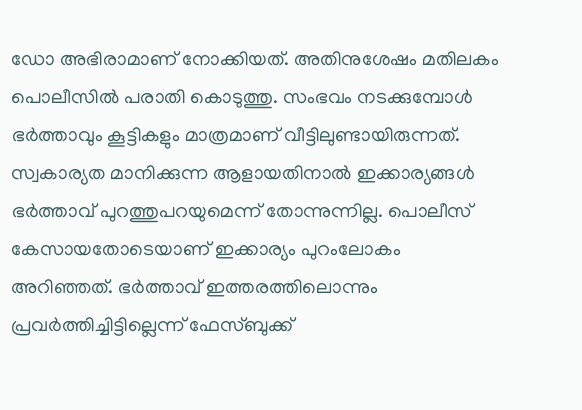ഡോ അഭിരാമാണ് നോക്കിയത്. അതിനുശേഷം മതിലകം പൊലീസിൽ പരാതി കൊടുത്തു. സംഭവം നടക്കുമ്പോള്‍ ഭര്‍ത്താവും കൂട്ടികളും മാത്രമാണ് വീട്ടിലുണ്ടായിരുന്നത്. സ്വകാര്യത മാനിക്കുന്ന ആളായതിനാൽ ഇക്കാര്യങ്ങള്‍ ഭര്‍ത്താവ് പുറത്തുപറയുമെന്ന് തോന്നുന്നില്ല. പൊലീസ് കേസായതോടെയാണ് ഇക്കാര്യം പുറംലോകം അറിഞ്ഞത്. ഭര്‍ത്താവ് ഇത്തരത്തിലൊന്നും പ്രവര്‍ത്തിച്ചിട്ടില്ലെന്ന് ഫേസ്ബുക്ക്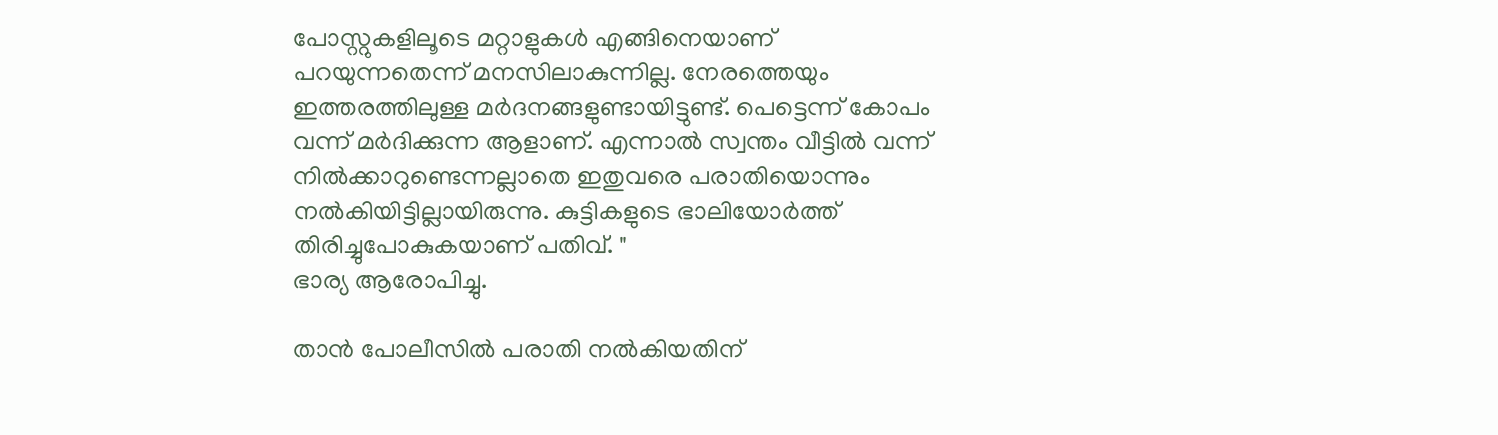പോസ്റ്റുകളിലൂടെ മറ്റാളുകള്‍ എങ്ങിനെയാണ് പറയുന്നതെന്ന് മനസിലാകുന്നില്ല. നേരത്തെയും ഇത്തരത്തിലുള്ള മര്‍ദനങ്ങളുണ്ടായിട്ടുണ്ട്. പെട്ടെന്ന് കോപം വന്ന് മര്‍ദിക്കുന്ന ആളാണ്. എന്നാൽ സ്വന്തം വീട്ടിൽ വന്ന് നിൽക്കാറുണ്ടെന്നല്ലാതെ ഇതുവരെ പരാതിയൊന്നും നൽകിയിട്ടില്ലായിരുന്നു. കുട്ടികളുടെ ഭാലിയോര്‍ത്ത് തിരിച്ചുപോകുകയാണ് പതിവ്. "
ഭാര്യ ആരോപിച്ചു.

താൻ പോലീസിൽ പരാതി നൽകിയതിന്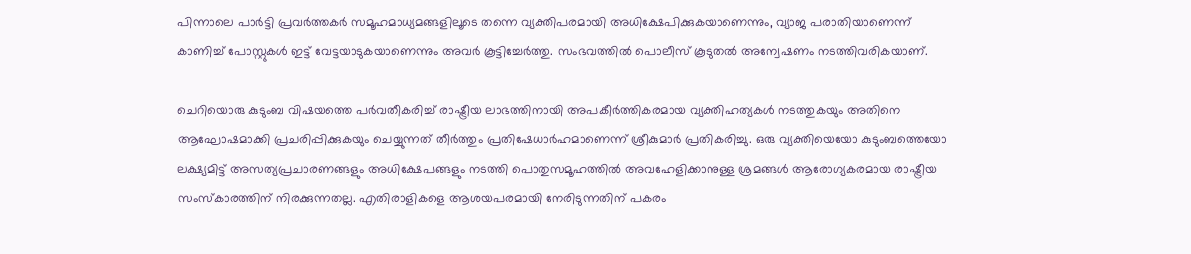പിന്നാലെ പാർട്ടി പ്രവർത്തകർ സമൂഹമാധ്യമങ്ങളിലൂടെ തന്നെ വ്യക്തിപരമായി അധിക്ഷേപിക്കുകയാണെന്നും, വ്യാജ പരാതിയാണെന്ന് കാണിച്ച് പോസ്റ്റുകൾ ഇട്ട് വേട്ടയാടുകയാണെന്നും അവർ കൂട്ടിച്ചേർത്തു. സംഭവത്തിൽ പൊലീസ് കൂടുതൽ അന്വേഷണം നടത്തിവരികയാണ്.

ചെറിയൊരു കുടുംബ വിഷയത്തെ പർവതീകരിച്ച് രാഷ്ട്രീയ ലാഭത്തിനായി അപകീർത്തികരമായ വ്യക്തിഹത്യകൾ നടത്തുകയും അതിനെ ആഘോഷമാക്കി പ്രചരിപ്പിക്കുകയും ചെയ്യുന്നത് തീർത്തും പ്രതിഷേധാർഹമാണെന്ന് ശ്രീകുമാർ പ്രതികരിച്ചു. ഒരു വ്യക്തിയെയോ കുടുംബത്തെയോ ലക്ഷ്യമിട്ട് അസത്യപ്രചാരണങ്ങളും അധിക്ഷേപങ്ങളും നടത്തി പൊതുസമൂഹത്തിൽ അവഹേളിക്കാനുള്ള ശ്രമങ്ങൾ ആരോഗ്യകരമായ രാഷ്ട്രീയ സംസ്കാരത്തിന് നിരക്കുന്നതല്ല. എതിരാളികളെ ആശയപരമായി നേരിടുന്നതിന് പകരം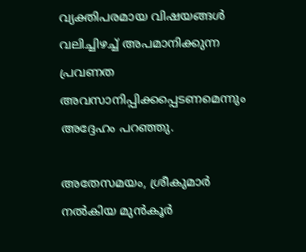വ്യക്തിപരമായ വിഷയങ്ങൾ വലിച്ചിഴച്ച് അപമാനിക്കുന്ന പ്രവണത അവസാനിപ്പിക്കപ്പെടണമെന്നും അദ്ദേഹം പറഞ്ഞു.

അതേസമയം, ശ്രീകുമാര്‍ നല്‍കിയ മുന്‍കൂര്‍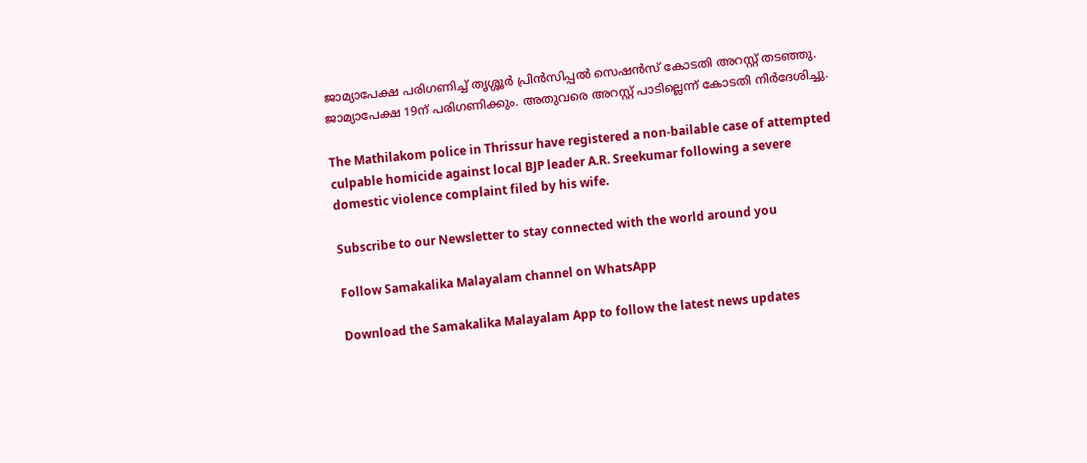ജാമ്യാപേക്ഷ പരിഗണിച്ച് തൃശ്ശൂര്‍ പ്രിന്‍സിപ്പല്‍ സെഷന്‍സ് കോടതി അറസ്റ്റ് തടഞ്ഞു. ജാമ്യാപേക്ഷ 19ന് പരിഗണിക്കും. അതുവരെ അറസ്റ്റ് പാടില്ലെന്ന് കോടതി നിര്‍ദേശിച്ചു.

The Mathilakom police in Thrissur have registered a non-bailable case of attempted culpable homicide against local BJP leader A.R. Sreekumar following a severe domestic violence complaint filed by his wife.

Subscribe to our Newsletter to stay connected with the world around you

Follow Samakalika Malayalam channel on WhatsApp

Download the Samakalika Malayalam App to follow the latest news updates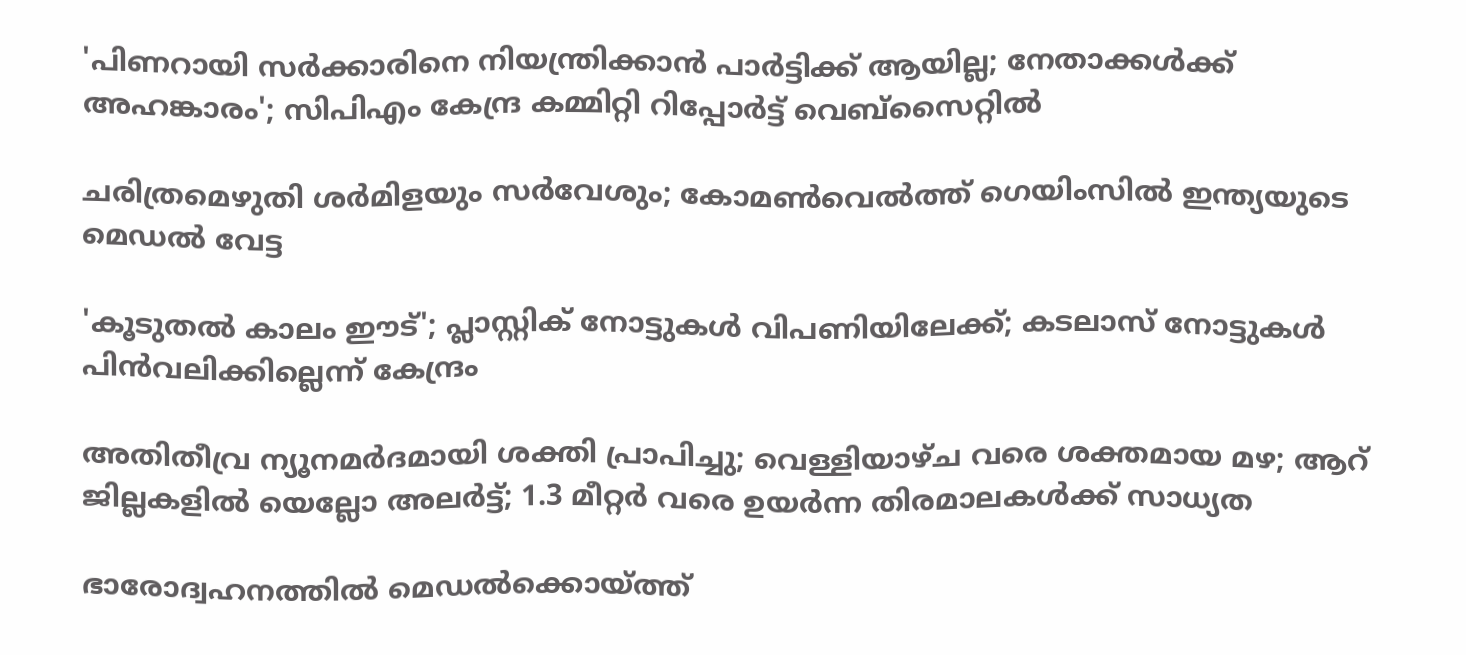'പിണറായി സര്‍ക്കാരിനെ നിയന്ത്രിക്കാന്‍ പാര്‍ട്ടിക്ക് ആയില്ല; നേതാക്കള്‍ക്ക് അഹങ്കാരം'; സിപിഎം കേന്ദ്ര കമ്മിറ്റി റിപ്പോര്‍ട്ട് വെബ്‌സൈറ്റില്‍

ചരിത്രമെഴുതി ശര്‍മിളയും സർവേശും; കോമണ്‍വെല്‍ത്ത് ഗെയിംസില്‍ ഇന്ത്യയുടെ മെഡല്‍ വേട്ട

'കൂടുതല്‍ കാലം ഈട്'; പ്ലാസ്റ്റിക് നോട്ടുകള്‍ വിപണിയിലേക്ക്; കടലാസ് നോട്ടുകള്‍ പിന്‍വലിക്കില്ലെന്ന് കേന്ദ്രം

അതിതീവ്ര ന്യൂനമര്‍ദമായി ശക്തി പ്രാപിച്ചു; വെള്ളിയാഴ്ച വരെ ശക്തമായ മഴ; ആറ് ജില്ലകളില്‍ യെല്ലോ അലര്‍ട്ട്; 1.3 മീറ്റര്‍ വരെ ഉയര്‍ന്ന തിരമാലകള്‍ക്ക് സാധ്യത

ഭാരോദ്വഹനത്തില്‍ മെഡല്‍ക്കൊയ്ത്ത്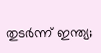തുടര്‍ന്ന് ഇന്ത്യ;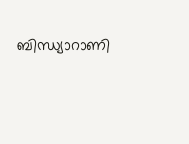ബിന്ധ്യാറാണി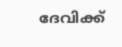ദേവിക്ക്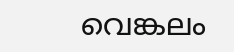വെങ്കലം